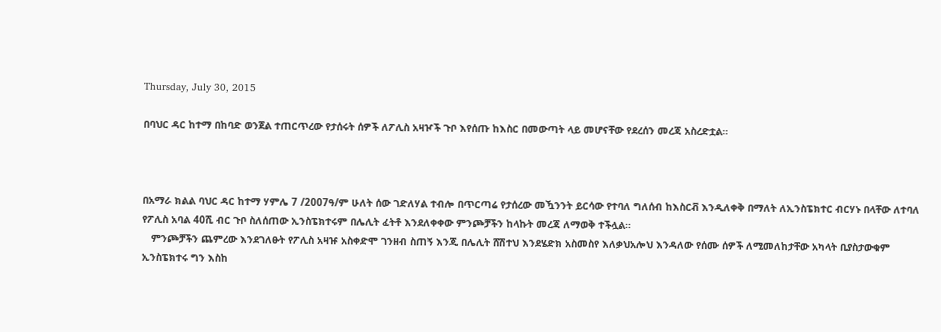Thursday, July 30, 2015

በባህር ዳር ከተማ በከባድ ወንጀል ተጠርጥረው የታሰሩት ሰዎች ለፖሊስ አዛዦች ጉቦ እየሰጡ ከእስር በመውጣት ላይ መሆናቸው የደረሰን መረጃ አስረድቷል።



በአማራ ክልል ባህር ዳር ከተማ ሃምሌ 7 /2007ዓ/ም ሁለት ሰው ገድለሃል ተብሎ በጥርጣሬ የታሰረው መዃንንት ይርሳው የተባለ ግለሰብ ከእስርቭ እንዲለቀቅ በማለት ለኢንስፔክተር ብርሃኑ በላቸው ለተባለ የፖሊስ አባል 40ሺ ብር ጉቦ ስለሰጠው ኢንስፔክተሩም በሌሊት ፈትቶ እንደለቀቀው ምንጮቻችን ከላኩት መረጃ ለማወቅ ተችሏል።
   ምንጮቻችን ጨምረው እንደገለፁት የፖሊስ አዛዡ አስቀድሞ ገንዘብ ስጠኝ እንጂ በሌሊት ሸሽተህ እንደሄድክ አስመስየ እለቃህአሎህ እንዳለው የሰሙ ሰዎች ለሚመለከታቸው አካላት ቢያስታውቁም ኢንስፔክተሩ ግን እስከ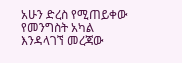አሁን ድረስ የሚጠይቀው የመንግስት አካል እንዳላገኘ መረጃው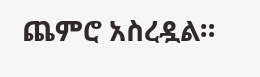ጨምሮ አስረዷል።